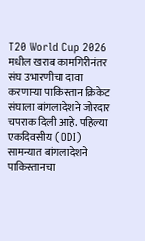T20 World Cup 2026 मधील खराब कामगिरीनंतर संघ उभारणीचा दावा करणाऱ्या पाकिस्तान क्रिकेट संघाला बांगलादेशने जोरदार चपराक दिली आहे. पहिल्या एकदिवसीय (ODI) सामन्यात बांगलादेशने पाकिस्तानचा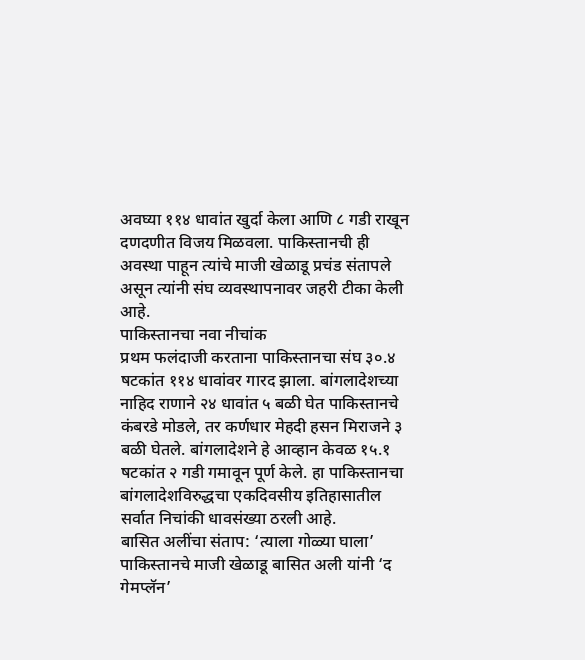अवघ्या ११४ धावांत खुर्दा केला आणि ८ गडी राखून दणदणीत विजय मिळवला. पाकिस्तानची ही अवस्था पाहून त्यांचे माजी खेळाडू प्रचंड संतापले असून त्यांनी संघ व्यवस्थापनावर जहरी टीका केली आहे.
पाकिस्तानचा नवा नीचांक
प्रथम फलंदाजी करताना पाकिस्तानचा संघ ३०.४ षटकांत ११४ धावांवर गारद झाला. बांगलादेशच्या नाहिद राणाने २४ धावांत ५ बळी घेत पाकिस्तानचे कंबरडे मोडले, तर कर्णधार मेहदी हसन मिराजने ३ बळी घेतले. बांगलादेशने हे आव्हान केवळ १५.१ षटकांत २ गडी गमावून पूर्ण केले. हा पाकिस्तानचा बांगलादेशविरुद्धचा एकदिवसीय इतिहासातील सर्वात निचांकी धावसंख्या ठरली आहे.
बासित अलींचा संताप: ‘त्याला गोळ्या घाला’
पाकिस्तानचे माजी खेळाडू बासित अली यांनी ‘द गेमप्लॅन’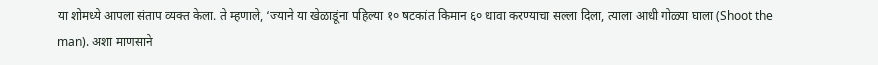या शोमध्ये आपला संताप व्यक्त केला. ते म्हणाले, ‘ज्याने या खेळाडूंना पहिल्या १० षटकांत किमान ६० धावा करण्याचा सल्ला दिला, त्याला आधी गोळ्या घाला (Shoot the man). अशा माणसाने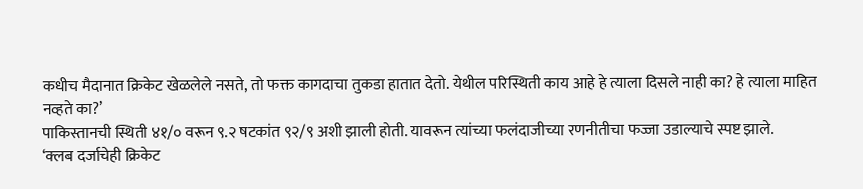कधीच मैदानात क्रिकेट खेळलेले नसते, तो फक्त कागदाचा तुकडा हातात देतो. येथील परिस्थिती काय आहे हे त्याला दिसले नाही का? हे त्याला माहित नव्हते का?’
पाकिस्तानची स्थिती ४१/० वरून ९.२ षटकांत ९२/९ अशी झाली होती. यावरून त्यांच्या फलंदाजीच्या रणनीतीचा फज्जा उडाल्याचे स्पष्ट झाले.
‘क्लब दर्जाचेही क्रिकेट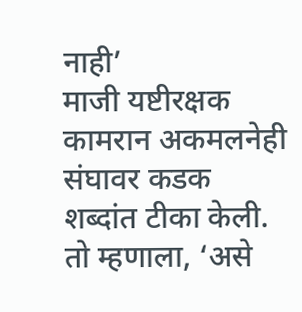नाही’
माजी यष्टीरक्षक कामरान अकमलनेही संघावर कडक शब्दांत टीका केली. तो म्हणाला, ‘असे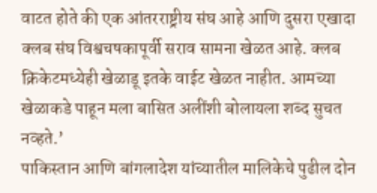वाटत होते की एक आंतरराष्ट्रीय संघ आहे आणि दुसरा एखादा क्लब संघ विश्वचषकापूर्वी सराव सामना खेळत आहे. क्लब क्रिकेटमध्येही खेळाडू इतके वाईट खेळत नाहीत. आमच्या खेळाकडे पाहून मला बासित अलींशी बोलायला शब्द सुचत नव्हते.’
पाकिस्तान आणि बांगलादेश यांच्यातील मालिकेचे पुढील दोन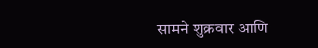सामने शुक्रवार आणि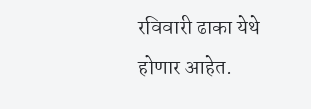रविवारी ढाका येथे होणार आहेत.